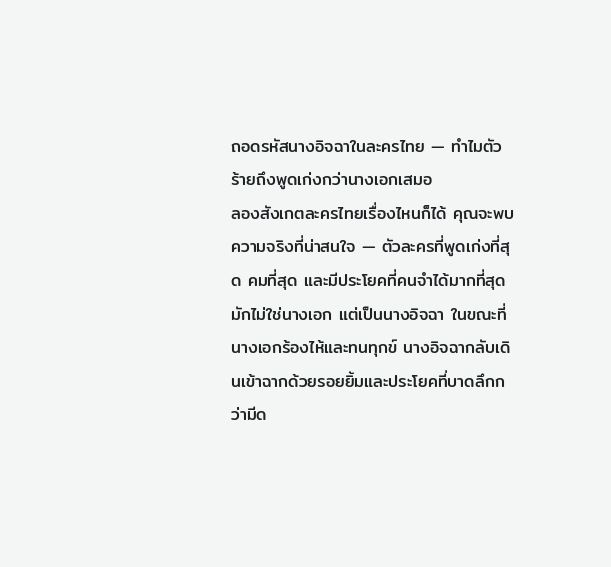ถอดรหัสนางอิจฉาในละครไทย — ทำไมตัวร้ายถึงพูดเก่งกว่านางเอกเสมอ
ลองสังเกตละครไทยเรื่องไหนก็ได้ คุณจะพบความจริงที่น่าสนใจ — ตัวละครที่พูดเก่งที่สุด คมที่สุด และมีประโยคที่คนจำได้มากที่สุด มักไม่ใช่นางเอก แต่เป็นนางอิจฉา ในขณะที่นางเอกร้องไห้และทนทุกข์ นางอิจฉากลับเดินเข้าฉากด้วยรอยยิ้มและประโยคที่บาดลึกกว่ามีด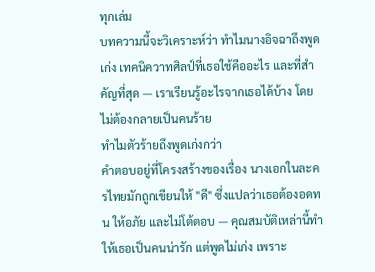ทุกเล่ม
บทความนี้จะวิเคราะห์ว่า ทำไมนางอิจฉาถึงพูดเก่ง เทคนิควาทศิลป์ที่เธอใช้คืออะไร และที่สำคัญที่สุด — เราเรียนรู้อะไรจากเธอได้บ้าง โดยไม่ต้องกลายเป็นคนร้าย
ทำไมตัวร้ายถึงพูดเก่งกว่า
คำตอบอยู่ที่โครงสร้างของเรื่อง นางเอกในละครไทยมักถูกเขียนให้ "ดี" ซึ่งแปลว่าเธอต้องอดทน ให้อภัย และไม่โต้ตอบ — คุณสมบัติเหล่านี้ทำให้เธอเป็นคนน่ารัก แต่พูดไม่เก่ง เพราะ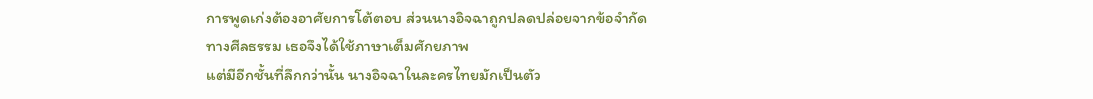การพูดเก่งต้องอาศัยการโต้ตอบ ส่วนนางอิจฉาถูกปลดปล่อยจากข้อจำกัดทางศีลธรรม เธอจึงได้ใช้ภาษาเต็มศักยภาพ
แต่มีอีกชั้นที่ลึกกว่านั้น นางอิจฉาในละครไทยมักเป็นตัว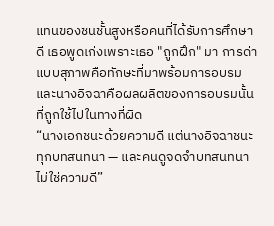แทนของชนชั้นสูงหรือคนที่ได้รับการศึกษาดี เธอพูดเก่งเพราะเธอ "ถูกฝึก" มา การด่าแบบสุภาพคือทักษะที่มาพร้อมการอบรม และนางอิจฉาคือผลผลิตของการอบรมนั้น ที่ถูกใช้ไปในทางที่ผิด
“นางเอกชนะด้วยความดี แต่นางอิจฉาชนะทุกบทสนทนา — และคนดูจดจำบทสนทนา ไม่ใช่ความดี”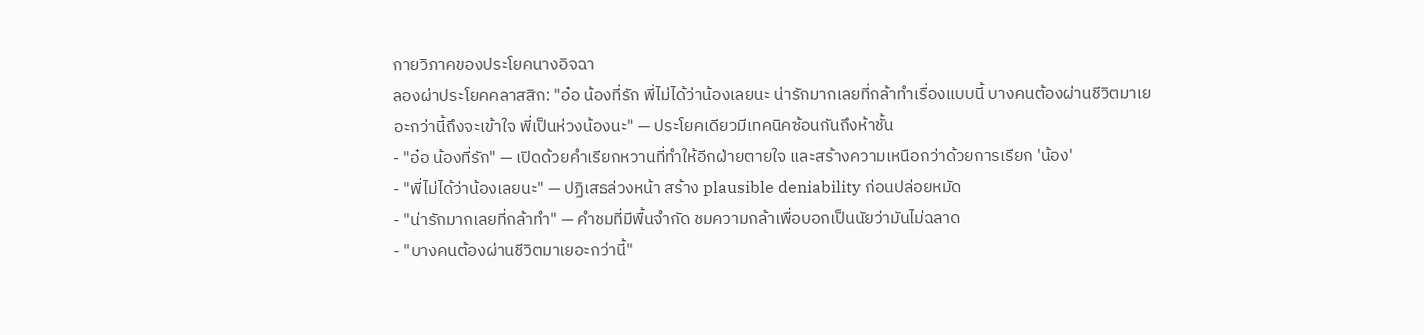กายวิภาคของประโยคนางอิจฉา
ลองผ่าประโยคคลาสสิก: "อ๋อ น้องที่รัก พี่ไม่ได้ว่าน้องเลยนะ น่ารักมากเลยที่กล้าทำเรื่องแบบนี้ บางคนต้องผ่านชีวิตมาเยอะกว่านี้ถึงจะเข้าใจ พี่เป็นห่วงน้องนะ" — ประโยคเดียวมีเทคนิคซ้อนกันถึงห้าชั้น
- "อ๋อ น้องที่รัก" — เปิดด้วยคำเรียกหวานที่ทำให้อีกฝ่ายตายใจ และสร้างความเหนือกว่าด้วยการเรียก 'น้อง'
- "พี่ไม่ได้ว่าน้องเลยนะ" — ปฏิเสธล่วงหน้า สร้าง plausible deniability ก่อนปล่อยหมัด
- "น่ารักมากเลยที่กล้าทำ" — คำชมที่มีพื้นจำกัด ชมความกล้าเพื่อบอกเป็นนัยว่ามันไม่ฉลาด
- "บางคนต้องผ่านชีวิตมาเยอะกว่านี้"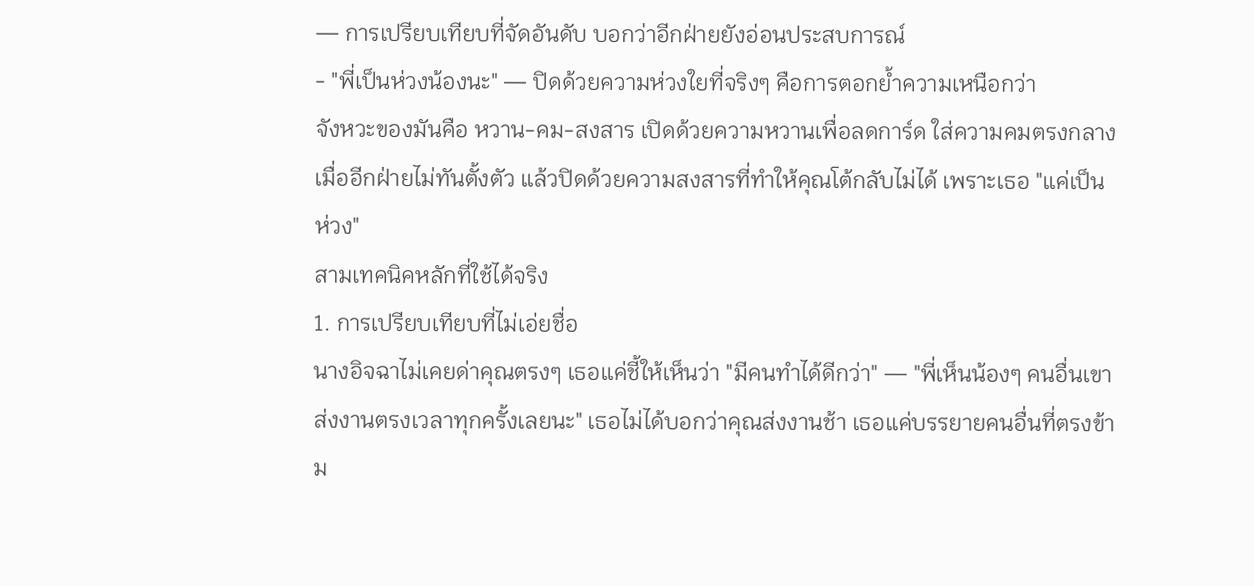— การเปรียบเทียบที่จัดอันดับ บอกว่าอีกฝ่ายยังอ่อนประสบการณ์
- "พี่เป็นห่วงน้องนะ" — ปิดด้วยความห่วงใยที่จริงๆ คือการตอกย้ำความเหนือกว่า
จังหวะของมันคือ หวาน-คม-สงสาร เปิดด้วยความหวานเพื่อลดการ์ด ใส่ความคมตรงกลางเมื่ออีกฝ่ายไม่ทันตั้งตัว แล้วปิดด้วยความสงสารที่ทำให้คุณโต้กลับไม่ได้ เพราะเธอ "แค่เป็นห่วง"
สามเทคนิคหลักที่ใช้ได้จริง
1. การเปรียบเทียบที่ไม่เอ่ยชื่อ
นางอิจฉาไม่เคยด่าคุณตรงๆ เธอแค่ชี้ให้เห็นว่า "มีคนทำได้ดีกว่า" — "พี่เห็นน้องๆ คนอื่นเขาส่งงานตรงเวลาทุกครั้งเลยนะ" เธอไม่ได้บอกว่าคุณส่งงานช้า เธอแค่บรรยายคนอื่นที่ตรงข้าม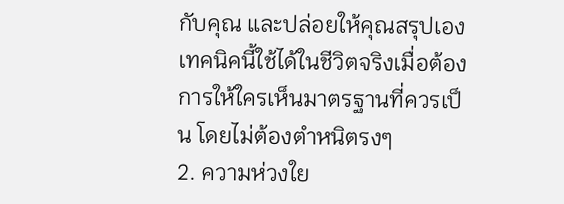กับคุณ และปล่อยให้คุณสรุปเอง เทคนิคนี้ใช้ได้ในชีวิตจริงเมื่อต้องการให้ใครเห็นมาตรฐานที่ควรเป็น โดยไม่ต้องตำหนิตรงๆ
2. ความห่วงใย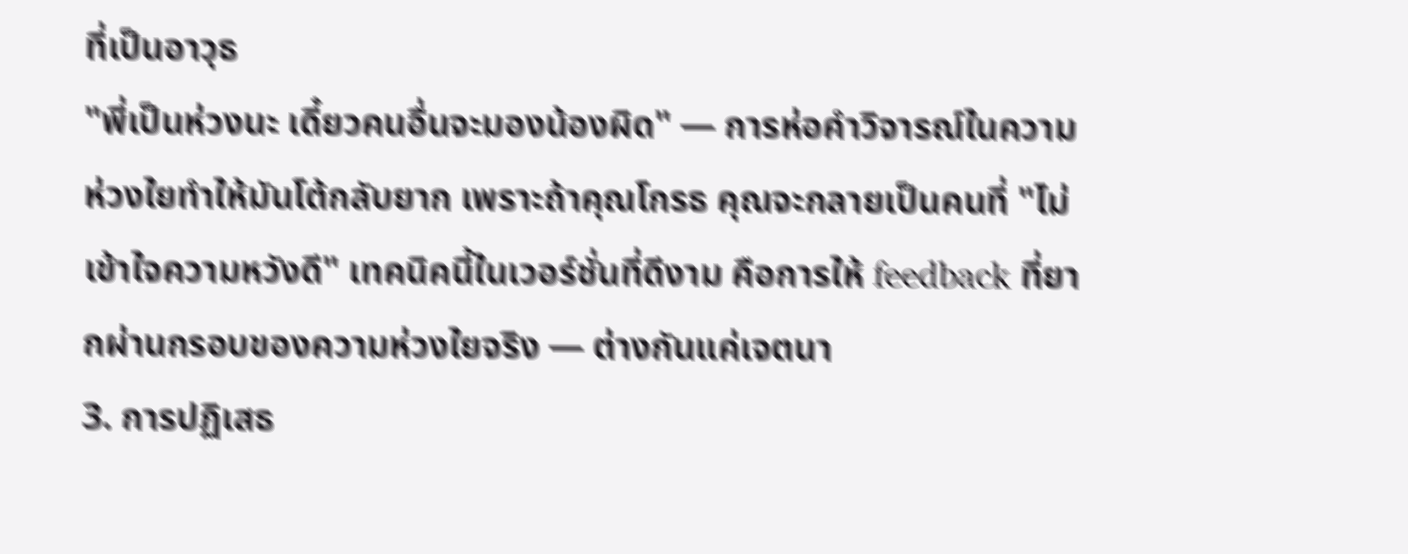ที่เป็นอาวุธ
"พี่เป็นห่วงนะ เดี๋ยวคนอื่นจะมองน้องผิด" — การห่อคำวิจารณ์ในความห่วงใยทำให้มันโต้กลับยาก เพราะถ้าคุณโกรธ คุณจะกลายเป็นคนที่ "ไม่เข้าใจความหวังดี" เทคนิคนี้ในเวอร์ชั่นที่ดีงาม คือการให้ feedback ที่ยากผ่านกรอบของความห่วงใยจริง — ต่างกันแค่เจตนา
3. การปฏิเสธ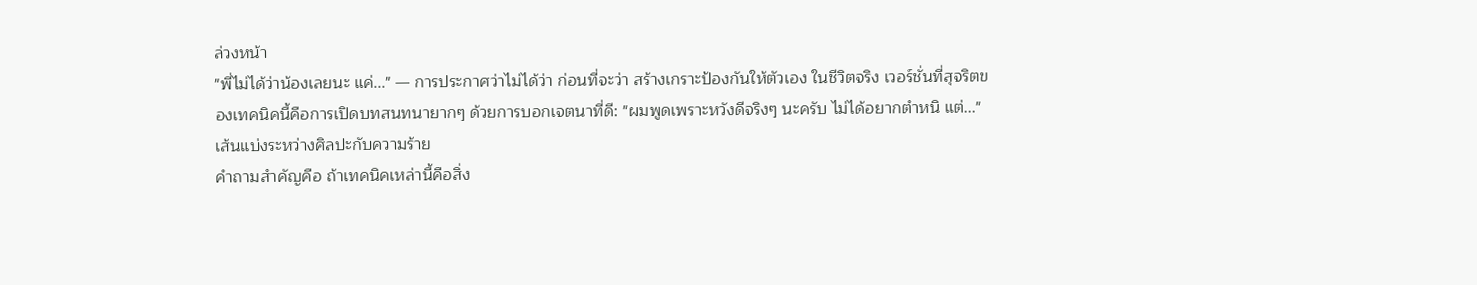ล่วงหน้า
"พี่ไม่ได้ว่าน้องเลยนะ แค่..." — การประกาศว่าไม่ได้ว่า ก่อนที่จะว่า สร้างเกราะป้องกันให้ตัวเอง ในชีวิตจริง เวอร์ชั่นที่สุจริตของเทคนิคนี้คือการเปิดบทสนทนายากๆ ด้วยการบอกเจตนาที่ดี: "ผมพูดเพราะหวังดีจริงๆ นะครับ ไม่ได้อยากตำหนิ แต่..."
เส้นแบ่งระหว่างศิลปะกับความร้าย
คำถามสำคัญคือ ถ้าเทคนิคเหล่านี้คือสิ่ง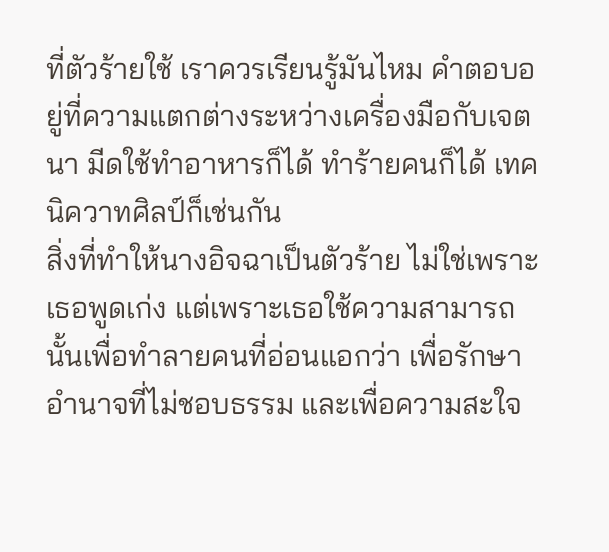ที่ตัวร้ายใช้ เราควรเรียนรู้มันไหม คำตอบอยู่ที่ความแตกต่างระหว่างเครื่องมือกับเจตนา มีดใช้ทำอาหารก็ได้ ทำร้ายคนก็ได้ เทคนิควาทศิลป์ก็เช่นกัน
สิ่งที่ทำให้นางอิจฉาเป็นตัวร้าย ไม่ใช่เพราะเธอพูดเก่ง แต่เพราะเธอใช้ความสามารถนั้นเพื่อทำลายคนที่อ่อนแอกว่า เพื่อรักษาอำนาจที่ไม่ชอบธรรม และเพื่อความสะใจ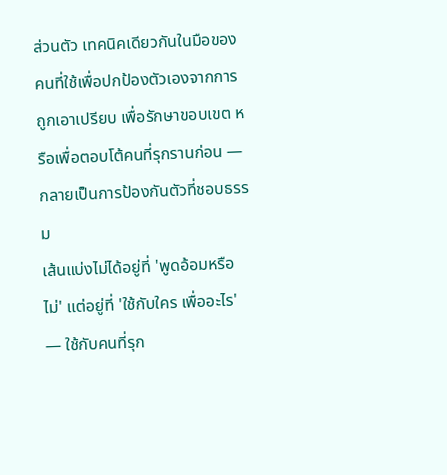ส่วนตัว เทคนิคเดียวกันในมือของคนที่ใช้เพื่อปกป้องตัวเองจากการถูกเอาเปรียบ เพื่อรักษาขอบเขต หรือเพื่อตอบโต้คนที่รุกรานก่อน — กลายเป็นการป้องกันตัวที่ชอบธรรม
เส้นแบ่งไม่ได้อยู่ที่ 'พูดอ้อมหรือไม่' แต่อยู่ที่ 'ใช้กับใคร เพื่ออะไร' — ใช้กับคนที่รุก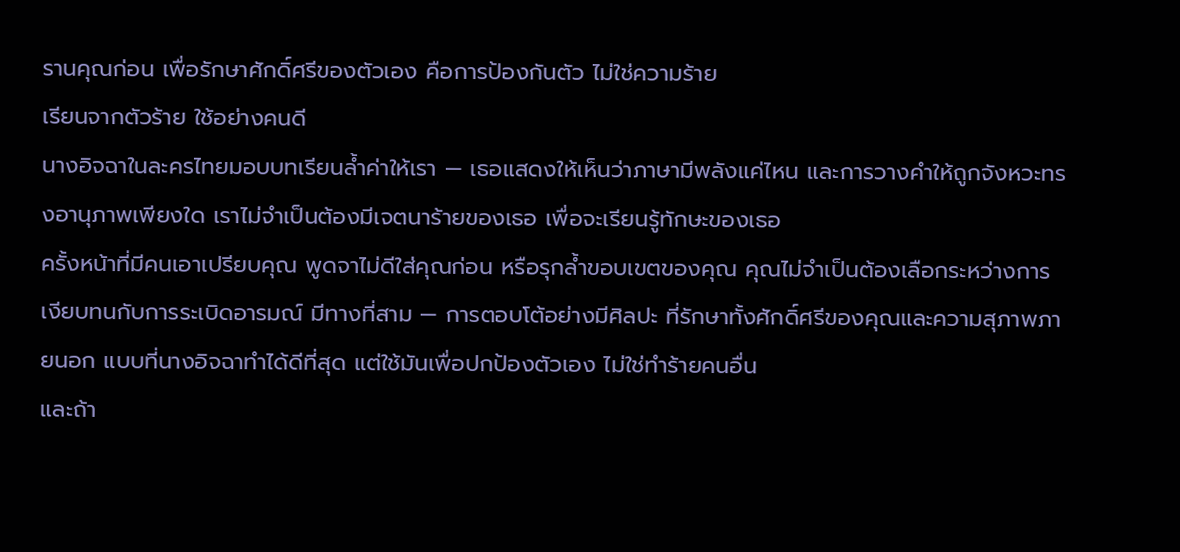รานคุณก่อน เพื่อรักษาศักดิ์ศรีของตัวเอง คือการป้องกันตัว ไม่ใช่ความร้าย
เรียนจากตัวร้าย ใช้อย่างคนดี
นางอิจฉาในละครไทยมอบบทเรียนล้ำค่าให้เรา — เธอแสดงให้เห็นว่าภาษามีพลังแค่ไหน และการวางคำให้ถูกจังหวะทรงอานุภาพเพียงใด เราไม่จำเป็นต้องมีเจตนาร้ายของเธอ เพื่อจะเรียนรู้ทักษะของเธอ
ครั้งหน้าที่มีคนเอาเปรียบคุณ พูดจาไม่ดีใส่คุณก่อน หรือรุกล้ำขอบเขตของคุณ คุณไม่จำเป็นต้องเลือกระหว่างการเงียบทนกับการระเบิดอารมณ์ มีทางที่สาม — การตอบโต้อย่างมีศิลปะ ที่รักษาทั้งศักดิ์ศรีของคุณและความสุภาพภายนอก แบบที่นางอิจฉาทำได้ดีที่สุด แต่ใช้มันเพื่อปกป้องตัวเอง ไม่ใช่ทำร้ายคนอื่น
และถ้า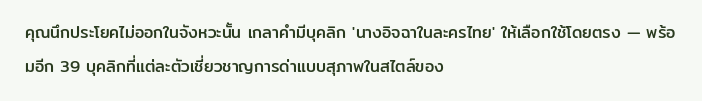คุณนึกประโยคไม่ออกในจังหวะนั้น เกลาคำมีบุคลิก 'นางอิจฉาในละครไทย' ให้เลือกใช้โดยตรง — พร้อมอีก 39 บุคลิกที่แต่ละตัวเชี่ยวชาญการด่าแบบสุภาพในสไตล์ของ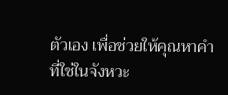ตัวเอง เพื่อช่วยให้คุณหาคำที่ใช่ในจังหวะ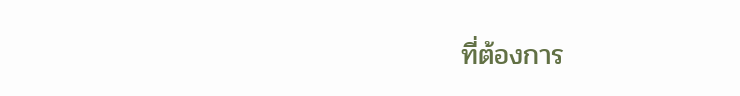ที่ต้องการ